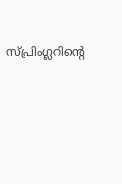സ്പ്രിംഗ്ലറിന്റെ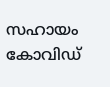സഹായം കോവിഡ്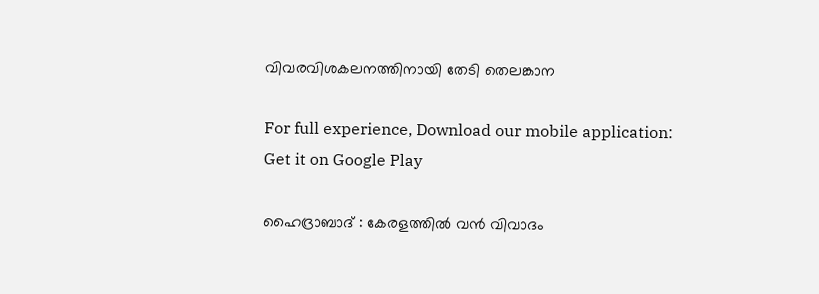വിവരവിശകലനത്തിനായി തേടി തെലങ്കാന

For full experience, Download our mobile application:
Get it on Google Play

ഹൈദ്രാബാദ് : കേരളത്തില്‍ വന്‍ വിവാദം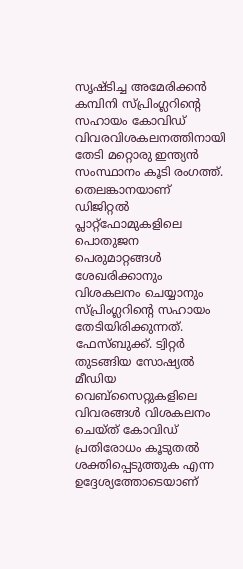സൃഷ്ടിച്ച അമേരിക്കന്‍ കമ്പിനി സ്പ്രിംഗ്ലറിന്റെ സഹായം കോവിഡ് വിവരവിശകലനത്തിനായി തേടി മറ്റൊരു ഇന്ത്യന്‍ സംസ്ഥാനം കൂടി രംഗത്ത്. തെലങ്കാനയാണ് ഡിജിറ്റല്‍ പ്ലാറ്റ്ഫോമുകളിലെ പൊതുജന പെരുമാറ്റങ്ങള്‍ ശേഖരിക്കാനും വിശകലനം ചെയ്യാനും സ്പ്രിംഗ്ലറിന്റെ സഹായം തേടിയിരിക്കുന്നത്. ഫേസ്ബുക്ക്. ട്വിറ്റര്‍ തുടങ്ങിയ സോഷ്യല്‍ മീഡിയ വെബ്സൈറ്റുകളിലെ വിവരങ്ങള്‍ വിശകലനം ചെയ്ത് കോവിഡ് പ്രതിരോധം കൂടുതല്‍ ശക്തിപ്പെടുത്തുക എന്ന ഉദ്ദേശ്യത്തോടെയാണ്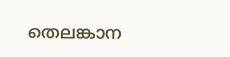തെലങ്കാന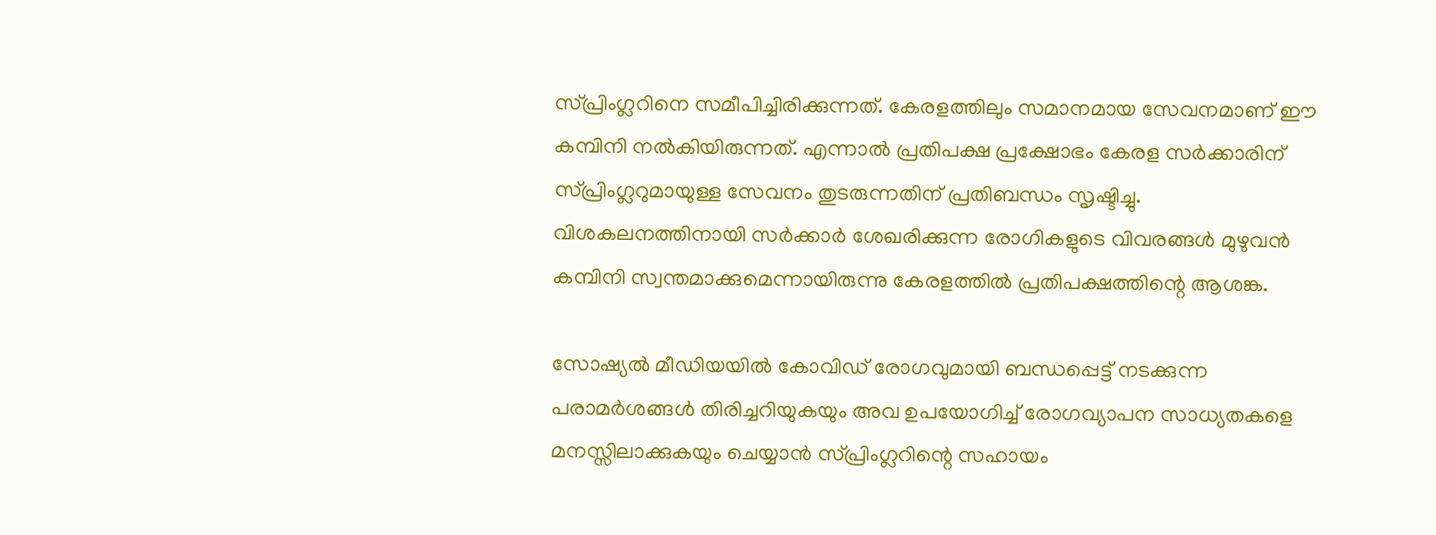സ്പ്രിംഗ്ലറിനെ സമീപിച്ചിരിക്കുന്നത്. കേരളത്തിലും സമാനമായ സേവനമാണ് ഈ കമ്പിനി നല്‍കിയിരുന്നത്. എന്നാല്‍ പ്രതിപക്ഷ പ്രക്ഷോഭം കേരള സര്‍ക്കാരിന് സ്പ്രിംഗ്ലറുമായുള്ള സേവനം തുടരുന്നതിന് പ്രതിബന്ധം സൃഷ്ടിച്ചു. വിശകലനത്തിനായി സര്‍ക്കാര്‍ ശേഖരിക്കുന്ന രോഗികളുടെ വിവരങ്ങള്‍ മുഴുവന്‍ കമ്പിനി സ്വന്തമാക്കുമെന്നായിരുന്നു കേരളത്തില്‍ പ്രതിപക്ഷത്തിന്റെ ആശങ്ക.

സോഷ്യല്‍ മീഡിയയില്‍ കോവിഡ് രോഗവുമായി ബന്ധപ്പെട്ട് നടക്കുന്ന പരാമര്‍ശങ്ങള്‍ തിരിച്ചറിയുകയും അവ ഉപയോഗിച്ച്‌ രോഗവ്യാപന സാധ്യതകളെ മനസ്സിലാക്കുകയും ചെയ്യാന്‍ സ്പ്രിംഗ്ലറിന്റെ സഹായം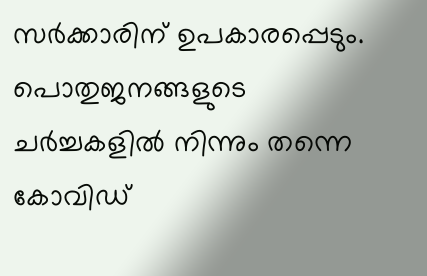സര്‍ക്കാരിന് ഉപകാരപ്പെടും. പൊതുജനങ്ങളുടെ ചര്‍ച്ചകളില്‍ നിന്നും തന്നെ കോവിഡ്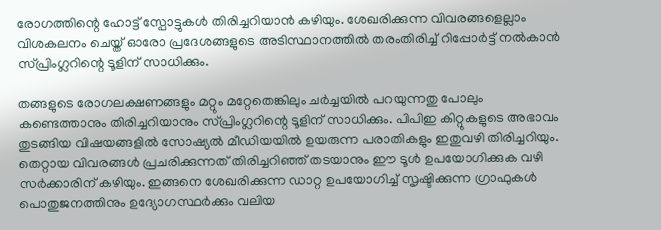രോഗത്തിന്റെ ഹോട്ട് സ്പോട്ടുകള്‍ തിരിച്ചറിയാന്‍ കഴിയും. ശേഖരിക്കുന്ന വിവരങ്ങളെല്ലാം വിശകലനം ചെയ്ത് ഓരോ പ്രദേശങ്ങളുടെ അടിസ്ഥാനത്തില്‍ തരംതിരിച്ച്‌ റിപ്പോര്‍ട്ട് നല്‍കാന്‍ സ്പ്രിംഗ്ലറിന്റെ ടൂളിന് സാധിക്കും.

തങ്ങളുടെ രോഗലക്ഷണങ്ങളും മറ്റും മറ്റേതെങ്കിലും ചര്‍ച്ചയില്‍ പറയുന്നതു പോലും കണ്ടെത്താനും തിരിച്ചറിയാനും സ്പ്രിംഗ്ലറിന്റെ ടൂളിന് സാധിക്കും. പിപിഇ കിറ്റുകളുടെ അഭാവം തുടങ്ങിയ വിഷയങ്ങളില്‍ സോഷ്യല്‍ മീഡിയയില്‍ ഉയരുന്ന പരാതികളും ഇതുവഴി തിരിച്ചറിയും. തെറ്റായ വിവരങ്ങള്‍ പ്രചരിക്കുന്നത് തിരിച്ചറിഞ്ഞ് തടയാനും ഈ ടൂള്‍ ഉപയോഗിക്കുക വഴി സര്‍ക്കാരിന് കഴിയും. ഇങ്ങനെ ശേഖരിക്കുന്ന ഡാറ്റ ഉപയോഗിച്ച്‌ സൃഷ്ടിക്കുന്ന ഗ്രാഫുകള്‍ പൊതുജനത്തിനും ഉദ്യോഗസ്ഥര്‍ക്കും വലിയ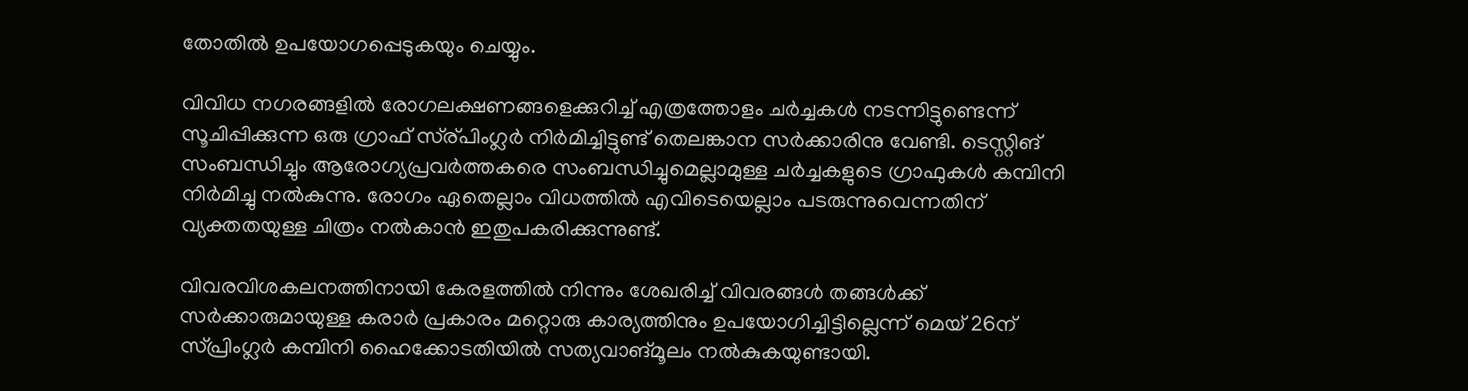തോതില്‍ ഉപയോഗപ്പെടുകയും ചെയ്യും.

വിവിധ നഗരങ്ങളില്‍ രോഗലക്ഷണങ്ങളെക്കുറിച്ച്‌ എത്രത്തോളം ചര്‍ച്ചകള്‍ നടന്നിട്ടുണ്ടെന്ന് സൂചിപ്പിക്കുന്ന ഒരു ഗ്രാഫ് സ്ര്പിംഗ്ലര്‍ നിര്‍മിച്ചിട്ടുണ്ട് തെലങ്കാന സര്‍ക്കാരിനു വേണ്ടി. ടെസ്റ്റിങ് സംബന്ധിച്ചും ആരോഗ്യപ്രവര്‍ത്തകരെ സംബന്ധിച്ചുമെല്ലാമുള്ള ചര്‍ച്ചകളുടെ ഗ്രാഫുകള്‍ കമ്പിനി നിര്‍മിച്ചു നല്‍കുന്നു. രോഗം ഏതെല്ലാം വിധത്തില്‍ എവിടെയെല്ലാം പടരുന്നുവെന്നതിന് വ്യക്തതയുള്ള ചിത്രം നല്‍കാന്‍ ഇതുപകരിക്കുന്നുണ്ട്.

വിവരവിശകലനത്തിനായി കേരളത്തില്‍ നിന്നും ശേഖരിച്ച്‌ വിവരങ്ങള്‍ തങ്ങള്‍ക്ക് സര്‍ക്കാരുമായുള്ള കരാര്‍ പ്രകാരം മറ്റൊരു കാര്യത്തിനും ഉപയോഗിച്ചിട്ടില്ലെന്ന് മെയ് 26ന് സ്പ്രിംഗ്ലര്‍ കമ്പിനി ഹൈക്കോടതിയില്‍ സത്യവാങ്മൂലം നല്‍കുകയുണ്ടായി.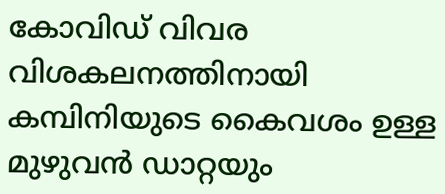കോവിഡ് വിവര വിശകലനത്തിനായി കമ്പിനിയുടെ കൈവശം ഉള്ള മുഴുവന്‍ ഡാറ്റയും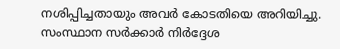നശിപ്പിച്ചതായും അവര്‍ കോടതിയെ അറിയിച്ചു. സംസ്ഥാന സര്‍ക്കാര്‍ നിര്‍ദ്ദേശ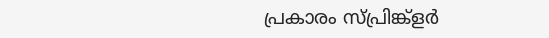പ്രകാരം സ്പ്രിങ്ക്ളര്‍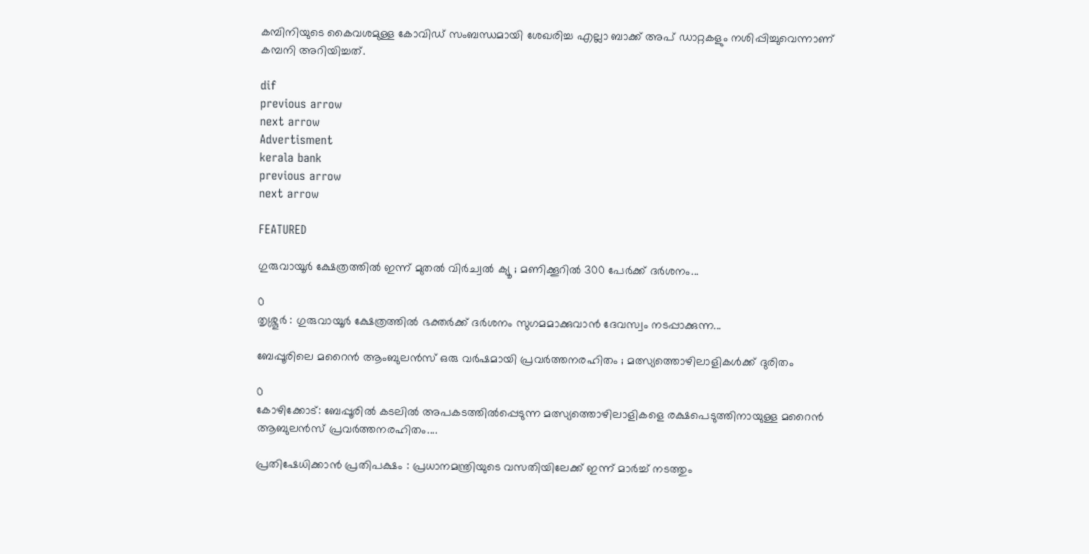കമ്പിനിയുടെ കൈവശമുള്ള കോവിഡ് സംബന്ധമായി ശേഖരിച്ച എല്ലാ ബാക്ക് അപ് ഡാറ്റകളും നശിപ്പിച്ചുവെന്നാണ് കമ്പനി അറിയിച്ചത്.

dif
previous arrow
next arrow
Advertisment
kerala bank
previous arrow
next arrow

FEATURED

ഗുരുവായൂർ ക്ഷേത്രത്തിൽ ഇന്ന് മുതൽ വിർച്വൽ ക്യൂ ; മണിക്കൂറിൽ 300 പേർക്ക് ദർശനം...

0
തൃശ്ശൂർ : ഗുരുവായൂർ ക്ഷേത്രത്തിൽ ഭക്തർക്ക് ദർശനം സുഗമമാക്കുവാൻ ദേവസ്വം നടപ്പാക്കുന്ന...

ബേപ്പൂരിലെ മറൈൻ ആംബുലൻസ് ഒരു വർഷമായി പ്രവർത്തനരഹിതം ; മത്സ്യത്തൊഴിലാളികൾക്ക് ദുരിതം

0
കോഴിക്കോട്: ബേപ്പൂരിൽ കടലിൽ അപകടത്തിൽപ്പെടുന്ന മത്സ്യത്തൊഴിലാളികളെ രക്ഷപെടുത്തിനായുള്ള മറൈൻ ആബുലൻസ് പ്രവർത്തനരഹിതം....

പ്രതിഷേധിക്കാൻ പ്രതിപക്ഷം : പ്രധാനമന്ത്രിയുടെ വസതിയിലേക്ക് ഇന്ന് മാർച്ച് നടത്തും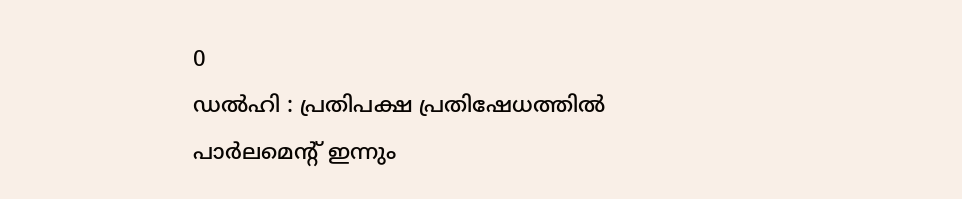0
ഡൽഹി : പ്രതിപക്ഷ പ്രതിഷേധത്തിൽ പാർലമെന്റ് ഇന്നും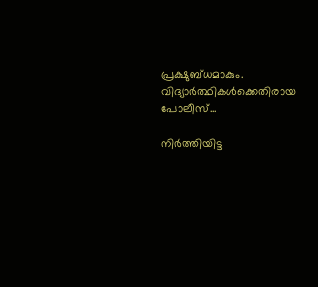പ്രക്ഷുബ്ധമാകും. വിദ്യാർത്ഥികൾക്കെതിരായ പോലീസ്...

നിർത്തിയിട്ട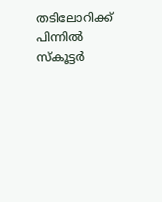തടിലോറിക്ക് പിന്നിൽ സ്‌കൂട്ടർ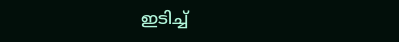ഇടിച്ച്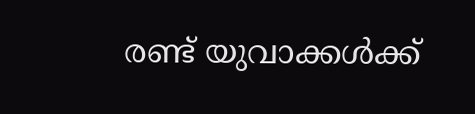രണ്ട് യുവാക്കൾക്ക്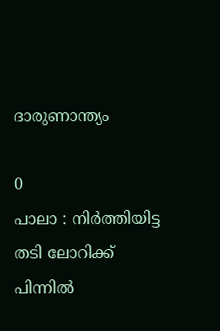ദാരുണാന്ത്യം

0
പാലാ : നിർത്തിയിട്ട തടി ലോറിക്ക് പിന്നിൽ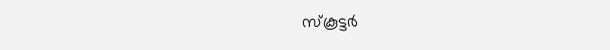സ്‌കൂട്ടർ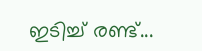ഇടിച്ച് രണ്ട്...